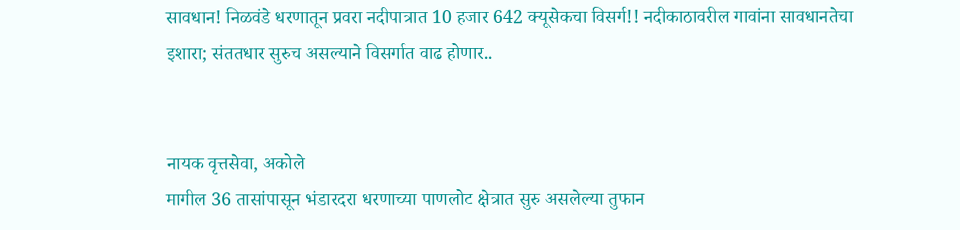सावधान! निळवंडे धरणातून प्रवरा नदीपात्रात 10 हजार 642 क्यूसेकचा विसर्ग!! नदीकाठावरील गावांना सावधानतेचा इशारा; संततधार सुरुच असल्याने विसर्गात वाढ होणार..


नायक वृत्तसेवा, अकोले
मागील 36 तासांपासून भंडारदरा धरणाच्या पाणलोट क्षेत्रात सुरु असलेल्या तुफान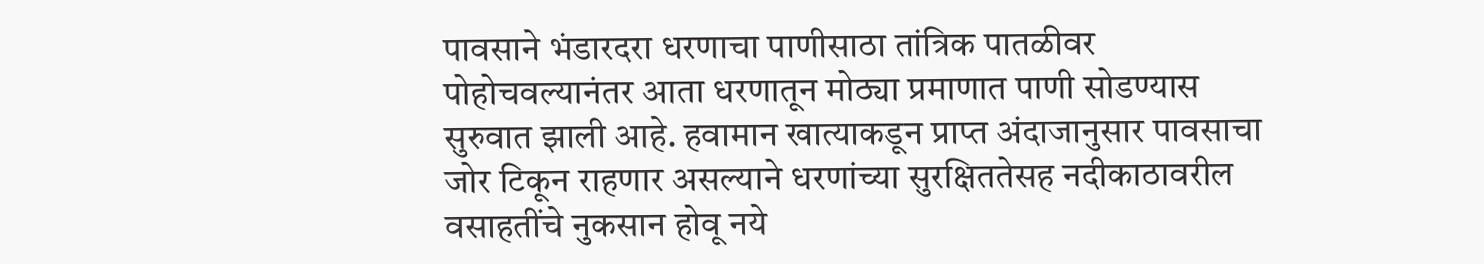पावसाने भंडारदरा धरणाचा पाणीसाठा तांत्रिक पातळीवर पोहोचवल्यानंतर आता धरणातून मोठ्या प्रमाणात पाणी सोडण्यास सुरुवात झाली आहे. हवामान खात्याकडून प्राप्त अंदाजानुसार पावसाचा जोर टिकून राहणार असल्याने धरणांच्या सुरक्षिततेसह नदीकाठावरील वसाहतींचे नुकसान होवू नये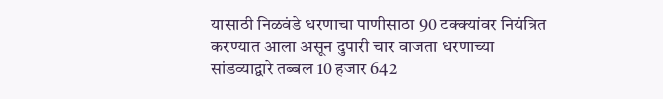यासाठी निळवंडे धरणाचा पाणीसाठा 90 टक्क्यांवर नियंत्रित करण्यात आला असून दुपारी चार वाजता धरणाच्या सांडव्याद्वारे तब्बल 10 हजार 642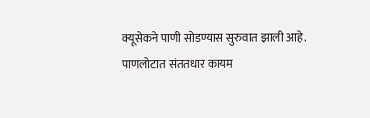क्यूसेकने पाणी सोडण्यास सुरुवात झाली आहे. पाणलोटात संततधार कायम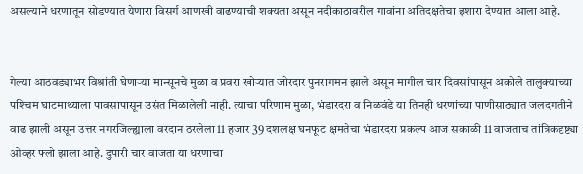असल्याने धरणातून सोडण्यात येणारा विसर्ग आणखी वाढण्याची शक्यता असून नदीकाठावरील गावांना अतिदक्षतेचा इशारा देण्यात आला आहे.


गेल्या आठवड्याभर विश्रांती घेणार्‍या मान्सूनचे मुळा व प्रवरा खोर्‍यात जोरदार पुनरागमन झाले असून मागील चार दिवसांपासून अकोले तालुक्याच्या पश्‍चिम घाटमाथ्याला पावसापासून उसंत मिळालेली नाही. त्याचा परिणाम मुळा, भंडारदरा व निळवंडे या तिनही धरणांच्या पाणीसाठ्यात जलदगतीने वाढ झाली असून उत्तर नगरजिल्ह्याला वरदान ठरलेला 11 हजार 39 दशलक्ष घनफूट क्षमतेचा भंडारदरा प्रकल्प आज सकाळी 11 वाजताच तांत्रिकदृष्ट्या ओव्हर फ्लो झाला आहे. दुपारी चार वाजता या धरणाचा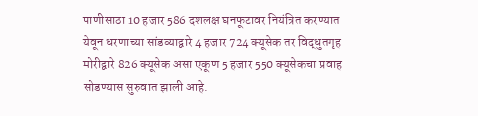पाणीसाठा 10 हजार 586 दशलक्ष घनफूटावर नियंत्रित करण्यात येवून धरणाच्या सांडव्याद्वारे 4 हजार 724 क्यूसेक तर विद्धुतगृह मोरीद्वारे 826 क्यूसेक असा एकूण 5 हजार 550 क्यूसेकचा प्रवाह सोडण्यास सुरुवात झाली आहे.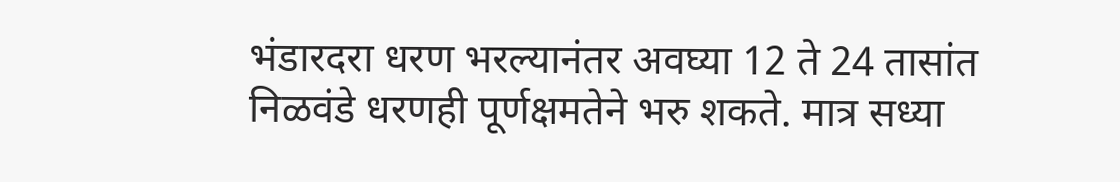भंडारदरा धरण भरल्यानंतर अवघ्या 12 ते 24 तासांत निळवंडे धरणही पूर्णक्षमतेने भरु शकते. मात्र सध्या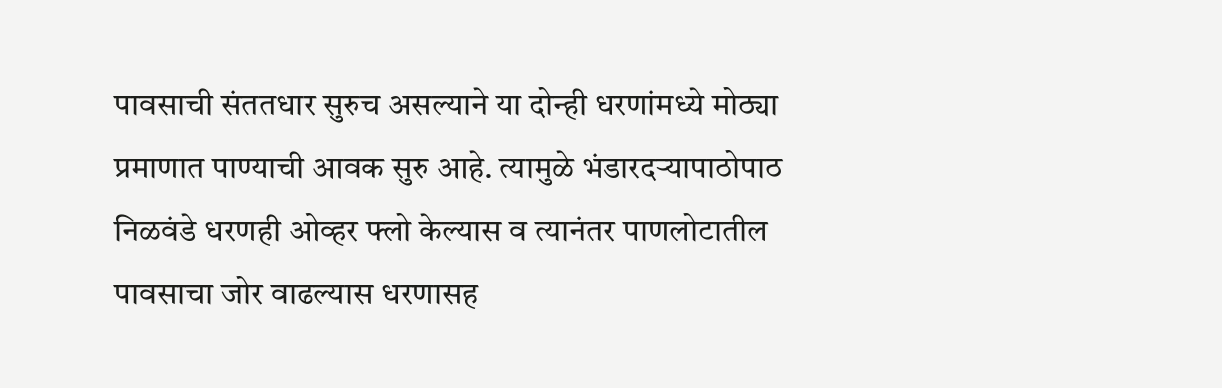पावसाची संततधार सुरुच असल्याने या दोन्ही धरणांमध्ये मोठ्या प्रमाणात पाण्याची आवक सुरु आहे. त्यामुळे भंडारदर्‍यापाठोपाठ निळवंडे धरणही ओव्हर फ्लो केल्यास व त्यानंतर पाणलोटातील पावसाचा जोर वाढल्यास धरणासह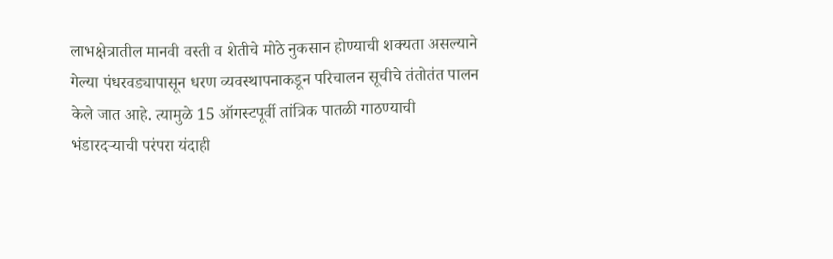लाभक्षेत्रातील मानवी वस्ती व शेतीचे मोठे नुकसान होण्याची शक्यता असल्याने गेल्या पंधरवड्यापासून धरण व्यवस्थापनाकडून परिचालन सूचीचे तंतोतंत पालन केले जात आहे. त्यामुळे 15 ऑगस्टपूर्वी तांत्रिक पातळी गाठण्याची भंडारदर्‍याची परंपरा यंदाही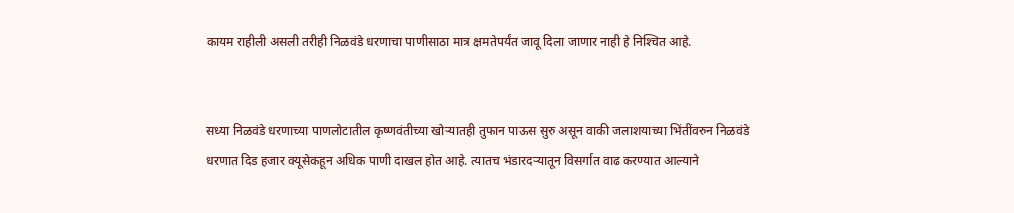कायम राहीली असली तरीही निळवंडे धरणाचा पाणीसाठा मात्र क्षमतेपर्यंत जावू दिला जाणार नाही हे निश्‍चित आहे.


सध्या निळवंडे धरणाच्या पाणलोटातील कृष्णवंतीच्या खोर्‍यातही तुफान पाऊस सुरु असून वाकी जलाशयाच्या भिंतींवरुन निळवंडे धरणात दिड हजार क्यूसेकहून अधिक पाणी दाखल होत आहे. त्यातच भंडारदर्‍यातून विसर्गात वाढ करण्यात आल्याने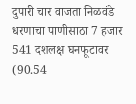दुपारी चार वाजता निळवंडे धरणाचा पाणीसाठा 7 हजार 541 दशलक्ष घनफूटावर (90.54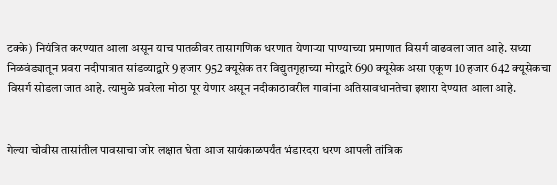टक्के) नियंत्रित करण्यात आला असून याच पातळीवर तासागणिक धरणात येणार्‍या पाण्याच्या प्रमाणात विसर्ग वाढवला जात आहे. सध्या निळवंड्यातून प्रवरा नदीपात्रात सांडव्याद्वारे 9 हजार 952 क्यूसेक तर विद्युतगृहाच्या मोरद्वारे 690 क्यूसेक असा एकूण 10 हजार 642 क्यूसेकचा विसर्ग सोडला जात आहे. त्यामुळे प्रवरेला मोठा पूर येणार असून नदीकाठावरील गावांना अतिसावधानतेचा इशारा देण्यात आला आहे.


गेल्या चोवीस तासांतील पावसाचा जोर लक्षात घेता आज सायंकाळपर्यंत भंडारदरा धरण आपली तांत्रिक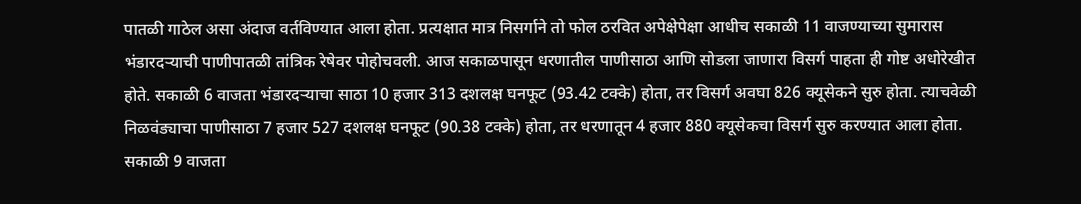पातळी गाठेल असा अंदाज वर्तविण्यात आला होता. प्रत्यक्षात मात्र निसर्गाने तो फोल ठरवित अपेक्षेपेक्षा आधीच सकाळी 11 वाजण्याच्या सुमारास भंडारदर्‍याची पाणीपातळी तांत्रिक रेषेवर पोहोचवली. आज सकाळपासून धरणातील पाणीसाठा आणि सोडला जाणारा विसर्ग पाहता ही गोष्ट अधोरेखीत होते. सकाळी 6 वाजता भंडारदर्‍याचा साठा 10 हजार 313 दशलक्ष घनफूट (93.42 टक्के) होता, तर विसर्ग अवघा 826 क्यूसेकने सुरु होता. त्याचवेळी निळवंड्याचा पाणीसाठा 7 हजार 527 दशलक्ष घनफूट (90.38 टक्के) होता, तर धरणातून 4 हजार 880 क्यूसेकचा विसर्ग सुरु करण्यात आला होता. सकाळी 9 वाजता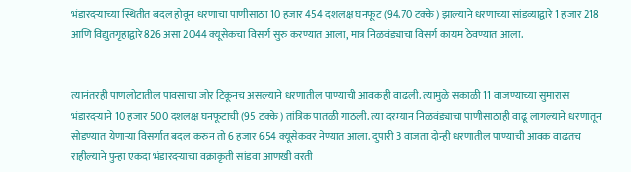भंडारदर्‍याच्या स्थितीत बदल होवून धरणाचा पाणीसाठा 10 हजार 454 दशलक्ष घनफूट (94.70 टक्के) झाल्याने धरणाच्या सांडव्याद्वारे 1 हजार 218 आणि विद्युतगृहाद्वारे 826 असा 2044 क्यूसेकचा विसर्ग सुरु करण्यात आला, मात्र निळवंड्याचा विसर्ग कायम ठेवण्यात आला.


त्यानंतरही पाणलोटातील पावसाचा जोर टिकूनच असल्याने धरणातील पाण्याची आवकही वाढली. त्यामुळे सकाळी 11 वाजण्याच्या सुमारास भंडारदर्‍याने 10 हजार 500 दशलक्ष घनफूटाची (95 टक्के) तांत्रिक पातळी गाठली. त्या दरम्यान निळवंड्याचा पाणीसाठाही वाढू लागल्याने धरणातून सोडण्यात येणार्‍या विसर्गात बदल करुन तो 6 हजार 654 क्यूसेकवर नेण्यात आला. दुपारी 3 वाजता दोन्ही धरणातील पाण्याची आवक वाढतच राहील्याने पुन्हा एकदा भंडारदर्‍याचा वक्राकृती सांडवा आणखी वरती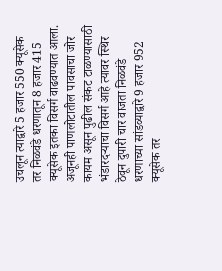उचलून त्याद्वारे 5 हजार 550 क्यूसेक तर निळवंडे धरणातून 8 हजार 415 क्यूसेक इतका विसर्ग वाढवण्यात आला. अजूनही पाणलोटातील पावसाचा जोर कायम असून पुढील संकट टाळण्यासाठी भंडारदर्‍याचा विसर्ग आहे त्यावर स्थिर ठेवून दुपारी चार वाजता निळवंडे धरणाच्या सांडव्याद्वारे 9 हजार 952 क्यूसेक तर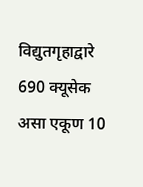विद्युतगृहाद्वारे 690 क्यूसेक असा एकूण 10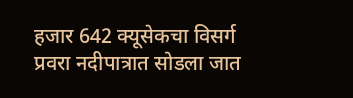हजार 642 क्यूसेकचा विसर्ग प्रवरा नदीपात्रात सोडला जात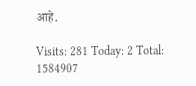आहे.

Visits: 281 Today: 2 Total: 1584907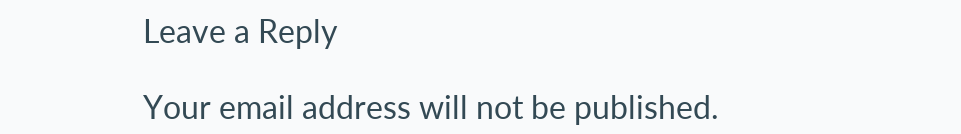Leave a Reply

Your email address will not be published.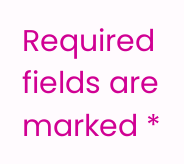Required fields are marked *